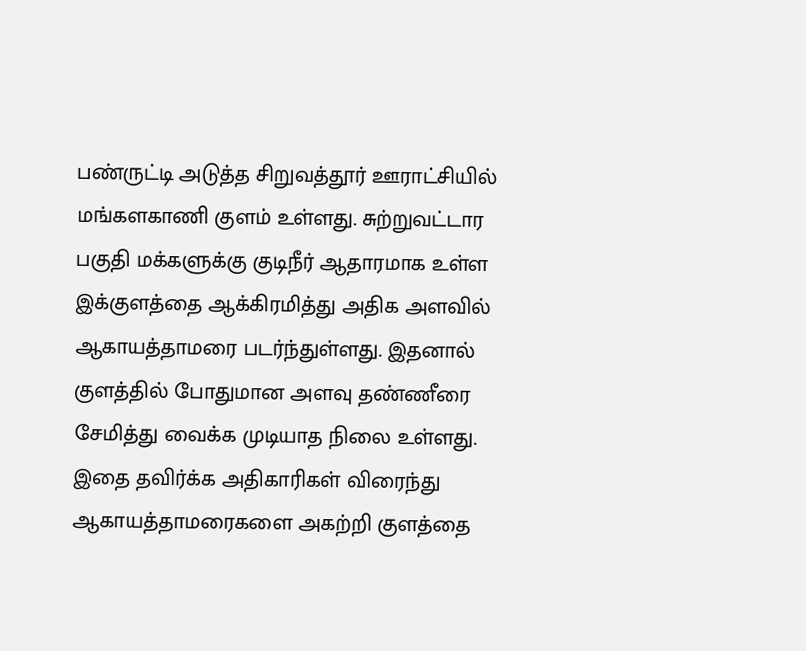பண்ருட்டி அடுத்த சிறுவத்தூர் ஊராட்சியில் மங்களகாணி குளம் உள்ளது. சுற்றுவட்டார பகுதி மக்களுக்கு குடிநீர் ஆதாரமாக உள்ள இக்குளத்தை ஆக்கிரமித்து அதிக அளவில் ஆகாயத்தாமரை படர்ந்துள்ளது. இதனால் குளத்தில் போதுமான அளவு தண்ணீரை சேமித்து வைக்க முடியாத நிலை உள்ளது. இதை தவிர்க்க அதிகாரிகள் விரைந்து ஆகாயத்தாமரைகளை அகற்றி குளத்தை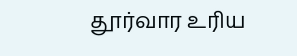தூர்வார உரிய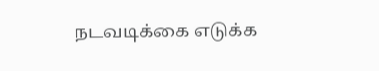நடவடிக்கை எடுக்க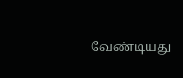வேண்டியது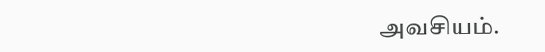அவசியம்.